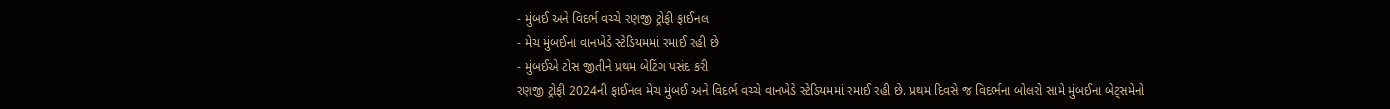- મુંબઈ અને વિદર્ભ વચ્ચે રણજી ટ્રોફી ફાઈનલ
- મેચ મુંબઈના વાનખેડે સ્ટેડિયમમાં રમાઈ રહી છે
- મુંબઈએ ટોસ જીતીને પ્રથમ બેટિંગ પસંદ કરી
રણજી ટ્રોફી 2024ની ફાઈનલ મેચ મુંબઈ અને વિદર્ભ વચ્ચે વાનખેડે સ્ટેડિયમમાં રમાઈ રહી છે. પ્રથમ દિવસે જ વિદર્ભના બોલરો સામે મુંબઈના બેટ્સમેનો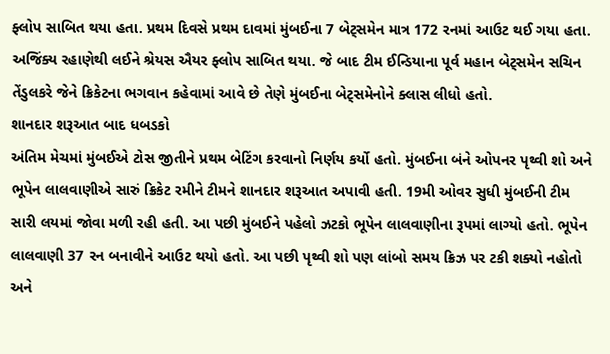ફ્લોપ સાબિત થયા હતા. પ્રથમ દિવસે પ્રથમ દાવમાં મુંબઈના 7 બેટ્સમેન માત્ર 172 રનમાં આઉટ થઈ ગયા હતા. અજિંક્ય રહાણેથી લઈને શ્રેયસ ઐયર ફ્લોપ સાબિત થયા. જે બાદ ટીમ ઈન્ડિયાના પૂર્વ મહાન બેટ્સમેન સચિન તેંડુલકરે જેને ક્રિકેટના ભગવાન કહેવામાં આવે છે તેણે મુંબઈના બેટ્સમેનોને ક્લાસ લીધો હતો.
શાનદાર શરૂઆત બાદ ધબડકો
અંતિમ મેચમાં મુંબઈએ ટોસ જીતીને પ્રથમ બેટિંગ કરવાનો નિર્ણય કર્યો હતો. મુંબઈના બંને ઓપનર પૃથ્વી શો અને ભૂપેન લાલવાણીએ સારું ક્રિકેટ રમીને ટીમને શાનદાર શરૂઆત અપાવી હતી. 19મી ઓવર સુધી મુંબઈની ટીમ સારી લયમાં જોવા મળી રહી હતી. આ પછી મુંબઈને પહેલો ઝટકો ભૂપેન લાલવાણીના રૂપમાં લાગ્યો હતો. ભૂપેન લાલવાણી 37 રન બનાવીને આઉટ થયો હતો. આ પછી પૃથ્વી શો પણ લાંબો સમય ક્રિઝ પર ટકી શક્યો નહોતો અને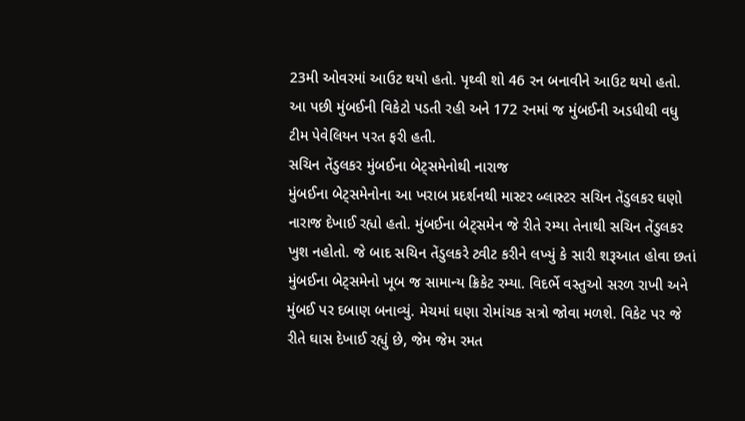23મી ઓવરમાં આઉટ થયો હતો. પૃથ્વી શો 46 રન બનાવીને આઉટ થયો હતો. આ પછી મુંબઈની વિકેટો પડતી રહી અને 172 રનમાં જ મુંબઈની અડધીથી વધુ ટીમ પેવેલિયન પરત ફરી હતી.
સચિન તેંડુલકર મુંબઈના બેટ્સમેનોથી નારાજ
મુંબઈના બેટ્સમેનોના આ ખરાબ પ્રદર્શનથી માસ્ટર બ્લાસ્ટર સચિન તેંડુલકર ઘણો નારાજ દેખાઈ રહ્યો હતો. મુંબઈના બેટ્સમેન જે રીતે રમ્યા તેનાથી સચિન તેંડુલકર ખુશ નહોતો. જે બાદ સચિન તેંડુલકરે ટ્વીટ કરીને લખ્યું કે સારી શરૂઆત હોવા છતાં મુંબઈના બેટ્સમેનો ખૂબ જ સામાન્ય ક્રિકેટ રમ્યા. વિદર્ભે વસ્તુઓ સરળ રાખી અને મુંબઈ પર દબાણ બનાવ્યું. મેચમાં ઘણા રોમાંચક સત્રો જોવા મળશે. વિકેટ પર જે રીતે ઘાસ દેખાઈ રહ્યું છે, જેમ જેમ રમત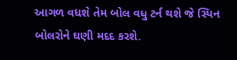આગળ વધશે તેમ બોલ વધુ ટર્ન થશે જે સ્પિન બોલરોને ઘણી મદદ કરશે.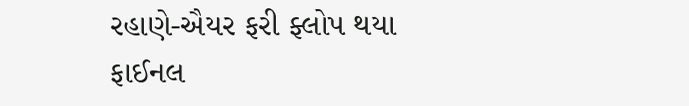રહાણે-ઐયર ફરી ફ્લોપ થયા
ફાઈનલ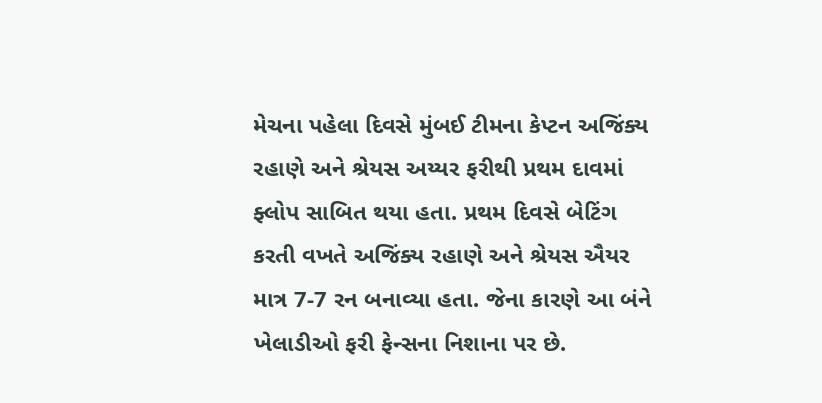મેચના પહેલા દિવસે મુંબઈ ટીમના કેપ્ટન અજિંક્ય રહાણે અને શ્રેયસ અય્યર ફરીથી પ્રથમ દાવમાં ફ્લોપ સાબિત થયા હતા. પ્રથમ દિવસે બેટિંગ કરતી વખતે અજિંક્ય રહાણે અને શ્રેયસ ઐયર માત્ર 7-7 રન બનાવ્યા હતા. જેના કારણે આ બંને ખેલાડીઓ ફરી ફેન્સના નિશાના પર છે.